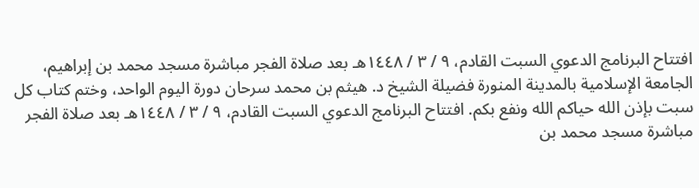افتتاح البرنامج الدعوي السبت القادم، ٩ / ٣ / ١٤٤٨هـ بعد صلاة الفجر مباشرة مسجد محمد بن إبراهيم، الجامعة الإسلامية بالمدينة المنورة فضيلة الشيخ د. هيثم بن محمد سرحان دورة اليوم الواحد، وختم كتاب كل سبت بإذن الله حياكم الله ونفع بكم. افتتاح البرنامج الدعوي السبت القادم، ٩ / ٣ / ١٤٤٨هـ بعد صلاة الفجر مباشرة مسجد محمد بن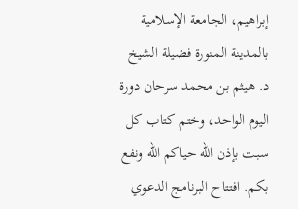إبراهيم، الجامعة الإسلامية بالمدينة المنورة فضيلة الشيخ د. هيثم بن محمد سرحان دورة اليوم الواحد، وختم كتاب كل سبت بإذن الله حياكم الله ونفع بكم. افتتاح البرنامج الدعوي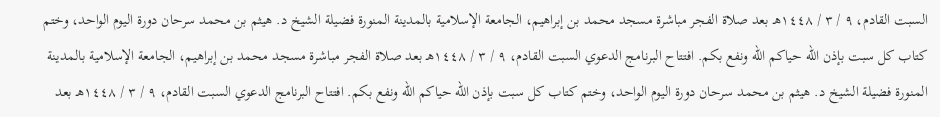السبت القادم، ٩ / ٣ / ١٤٤٨هـ بعد صلاة الفجر مباشرة مسجد محمد بن إبراهيم، الجامعة الإسلامية بالمدينة المنورة فضيلة الشيخ د. هيثم بن محمد سرحان دورة اليوم الواحد، وختم كتاب كل سبت بإذن الله حياكم الله ونفع بكم. افتتاح البرنامج الدعوي السبت القادم، ٩ / ٣ / ١٤٤٨هـ بعد صلاة الفجر مباشرة مسجد محمد بن إبراهيم، الجامعة الإسلامية بالمدينة المنورة فضيلة الشيخ د. هيثم بن محمد سرحان دورة اليوم الواحد، وختم كتاب كل سبت بإذن الله حياكم الله ونفع بكم. افتتاح البرنامج الدعوي السبت القادم، ٩ / ٣ / ١٤٤٨هـ بعد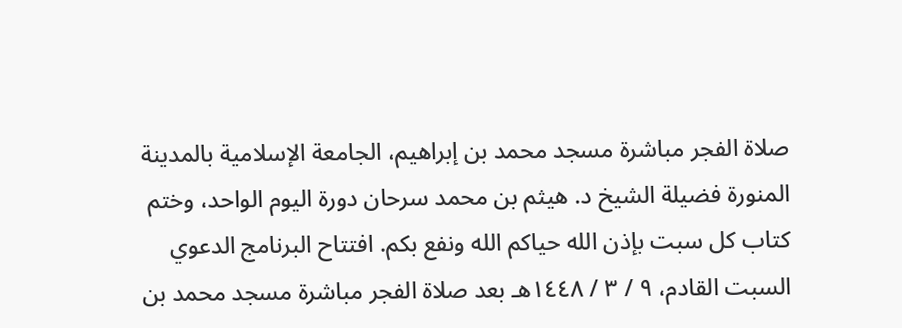صلاة الفجر مباشرة مسجد محمد بن إبراهيم، الجامعة الإسلامية بالمدينة المنورة فضيلة الشيخ د. هيثم بن محمد سرحان دورة اليوم الواحد، وختم كتاب كل سبت بإذن الله حياكم الله ونفع بكم. افتتاح البرنامج الدعوي السبت القادم، ٩ / ٣ / ١٤٤٨هـ بعد صلاة الفجر مباشرة مسجد محمد بن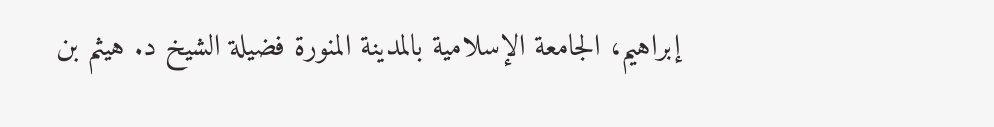إبراهيم، الجامعة الإسلامية بالمدينة المنورة فضيلة الشيخ د. هيثم بن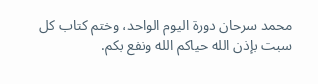محمد سرحان دورة اليوم الواحد، وختم كتاب كل سبت بإذن الله حياكم الله ونفع بكم.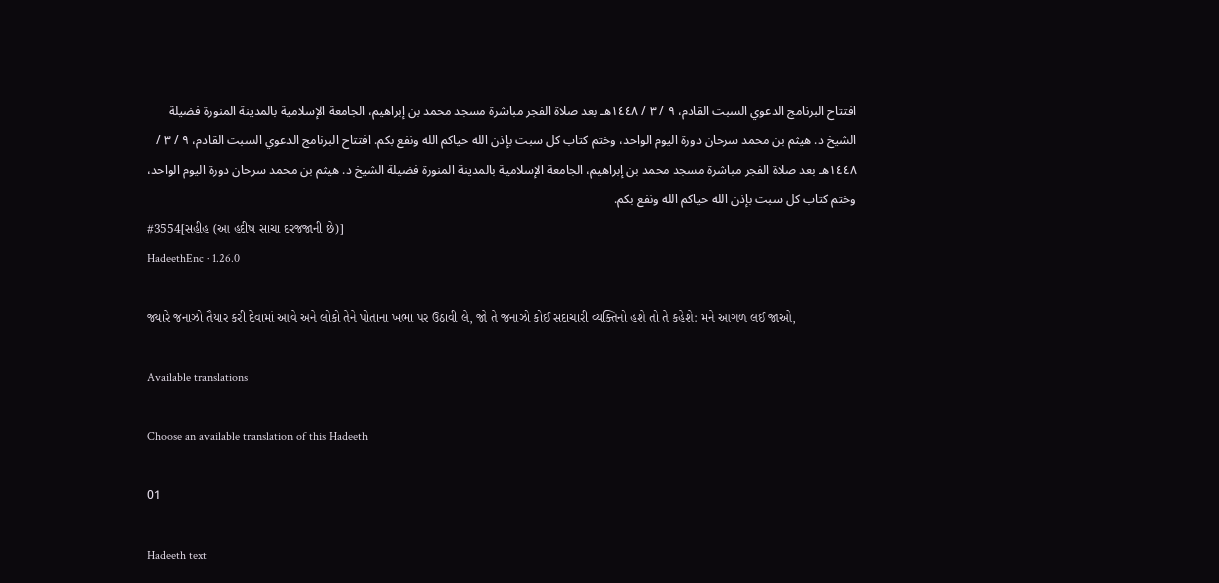افتتاح البرنامج الدعوي السبت القادم، ٩ / ٣ / ١٤٤٨هـ بعد صلاة الفجر مباشرة مسجد محمد بن إبراهيم، الجامعة الإسلامية بالمدينة المنورة فضيلة الشيخ د. هيثم بن محمد سرحان دورة اليوم الواحد، وختم كتاب كل سبت بإذن الله حياكم الله ونفع بكم. افتتاح البرنامج الدعوي السبت القادم، ٩ / ٣ / ١٤٤٨هـ بعد صلاة الفجر مباشرة مسجد محمد بن إبراهيم، الجامعة الإسلامية بالمدينة المنورة فضيلة الشيخ د. هيثم بن محمد سرحان دورة اليوم الواحد، وختم كتاب كل سبت بإذن الله حياكم الله ونفع بكم.
#3554[સહીહ (આ હદીષ સાચા દરજજાની છે)]
HadeethEnc · 1.26.0

જ્યારે જનાઝો તૈયાર કરી દેવામાં આવે અને લોકો તેને પોતાના ખભા પર ઉઠાવી લે, જો તે જનાઝો કોઈ સદાચારી વ્યક્તિનો હશે તો તે કહેશે: મને આગળ લઈ જાઓ,

Available translations

Choose an available translation of this Hadeeth

01

Hadeeth text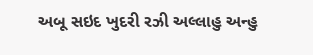અબૂ સઇદ ખુદરી રઝી અલ્લાહુ અન્હુ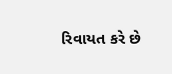રિવાયત કરે છે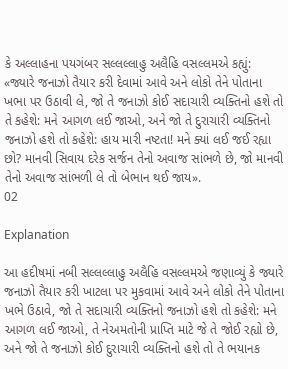કે અલ્લાહના પયગંબર સલ્લલ્લાહુ અલૈહિ વસલ્લમએ કહ્યું: «જ્યારે જનાઝો તૈયાર કરી દેવામાં આવે અને લોકો તેને પોતાના ખભા પર ઉઠાવી લે, જો તે જનાઝો કોઈ સદાચારી વ્યક્તિનો હશે તો તે કહેશે: મને આગળ લઈ જાઓ, અને જો તે દુરાચારી વ્યક્તિનો જનાઝો હશે તો કહેશે: હાય મારી નષ્ટતા! મને ક્યાં લઈ જઈ રહ્યા છો? માનવી સિવાય દરેક સર્જન તેનો અવાજ સાંભળે છે, જો માનવી તેનો અવાજ સાંભળી લે તો બેભાન થઈ જાય».
02

Explanation

આ હદીષમાં નબી સલ્લલ્લાહુ અલૈહિ વસલ્લમએ જણાવ્યું કે જ્યારે જનાઝો તૈયાર કરી ખાટલા પર મુકવામાં આવે અને લોકો તેને પોતાના ખભે ઉઠાવે, જો તે સદાચારી વ્યક્તિનો જનાઝો હશે તો કહેશે: મને આગળ લઈ જાઓ, તે નેઅમતોની પ્રાપ્તિ માટે જે તે જોઈ રહ્યો છે, અને જો તે જનાઝો કોઈ દુરાચારી વ્યક્તિનો હશે તો તે ભયાનક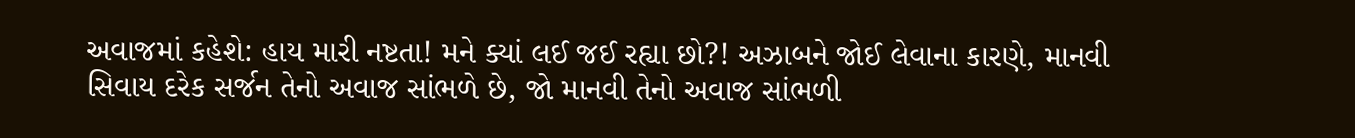અવાજમાં કહેશે: હાય મારી નષ્ટતા! મને ક્યાં લઈ જઈ રહ્યા છો?! અઝાબને જોઈ લેવાના કારણે, માનવી સિવાય દરેક સર્જન તેનો અવાજ સાંભળે છે, જો માનવી તેનો અવાજ સાંભળી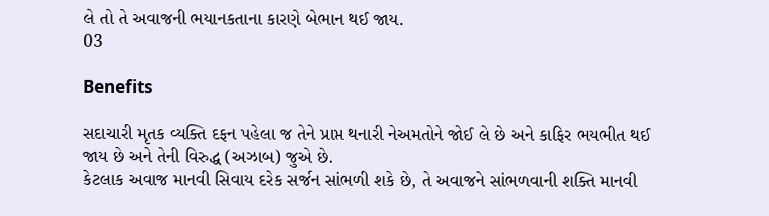લે તો તે અવાજની ભયાનકતાના કારણે બેભાન થઈ જાય.
03

Benefits

સદાચારી મૃતક વ્યક્તિ દફન પહેલા જ તેને પ્રાપ્ત થનારી નેઅમતોને જોઈ લે છે અને કાફિર ભયભીત થઈ જાય છે અને તેની વિરુદ્ધ (અઝાબ) જુએ છે.
કેટલાક અવાજ માનવી સિવાય દરેક સર્જન સાંભળી શકે છે, તે અવાજને સાંભળવાની શક્તિ માનવી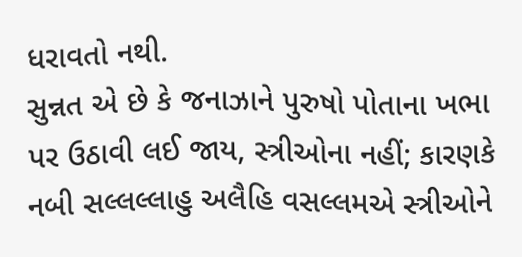ધરાવતો નથી.
સુન્નત એ છે કે જનાઝાને પુરુષો પોતાના ખભા પર ઉઠાવી લઈ જાય, સ્ત્રીઓના નહીં; કારણકે નબી સલ્લલ્લાહુ અલૈહિ વસલ્લમએ સ્ત્રીઓને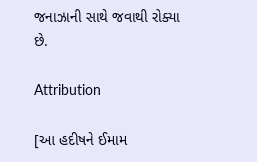જનાઝાની સાથે જવાથી રોક્યા છે.

Attribution

[આ હદીષને ઈમામ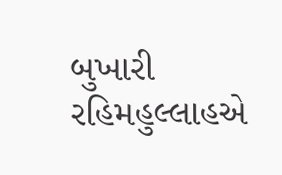બુખારી રહિમહુલ્લાહએ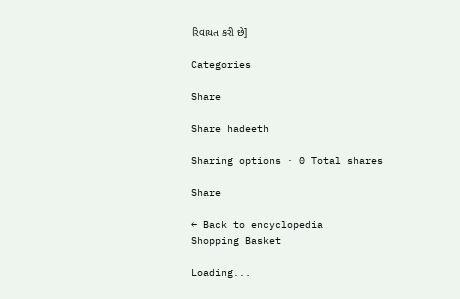રિવાયત કરી છે]

Categories

Share

Share hadeeth

Sharing options · 0 Total shares

Share

← Back to encyclopedia
Shopping Basket

Loading...